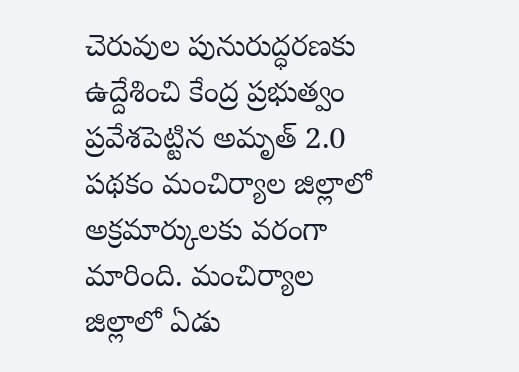చెరువుల పునురుద్ధరణకు ఉద్దేశించి కేంద్ర ప్రభుత్వం ప్రవేశపెట్టిన అమృత్ 2.0 పథకం మంచిర్యాల జిల్లాలో అక్రమార్కులకు వరంగా మారింది. మంచిర్యాల జిల్లాలో ఏడు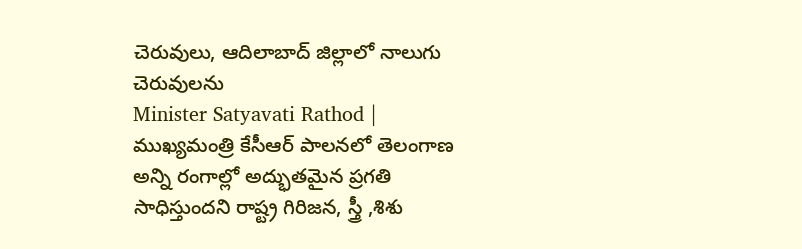చెరువులు, ఆదిలాబాద్ జిల్లాలో నాలుగు చెరువులను
Minister Satyavati Rathod | ముఖ్యమంత్రి కేసీఆర్ పాలనలో తెలంగాణ అన్ని రంగాల్లో అద్భుతమైన ప్రగతి సాధిస్తుందని రాష్ట్ర గిరిజన, స్త్రీ ,శిశు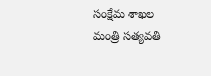సంక్షేమ శాఖల మంత్రి సత్యవతి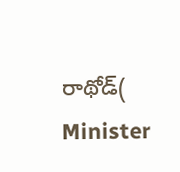రాథోడ్( Minister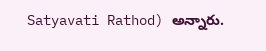Satyavati Rathod) అన్నారు.